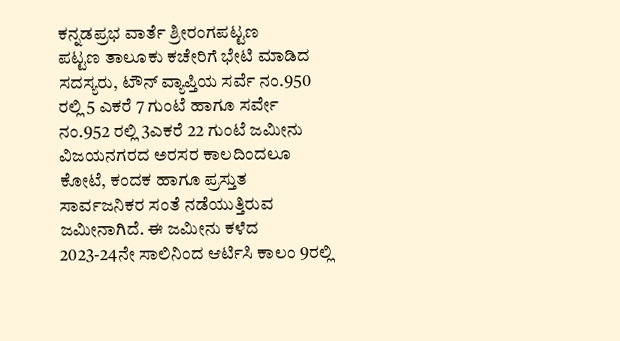ಕನ್ನಡಪ್ರಭ ವಾರ್ತೆ ಶ್ರೀರಂಗಪಟ್ಟಣ
ಪಟ್ಟಣ ತಾಲೂಕು ಕಚೇರಿಗೆ ಭೇಟಿ ಮಾಡಿದ ಸದಸ್ಯರು, ಟೌನ್ ವ್ಯಾಪ್ತಿಯ ಸರ್ವೆ ನಂ.950 ರಲ್ಲಿ 5 ಎಕರೆ 7 ಗುಂಟೆ ಹಾಗೂ ಸರ್ವೇ ನಂ.952 ರಲ್ಲಿ 3ಎಕರೆ 22 ಗುಂಟೆ ಜಮೀನು ವಿಜಯನಗರದ ಅರಸರ ಕಾಲದಿಂದಲೂ ಕೋಟೆ, ಕಂದಕ ಹಾಗೂ ಪ್ರಸ್ತುತ ಸಾರ್ವಜನಿಕರ ಸಂತೆ ನಡೆಯುತ್ತಿರುವ ಜಮೀನಾಗಿದೆ. ಈ ಜಮೀನು ಕಳೆದ 2023-24ನೇ ಸಾಲಿನಿಂದ ಆರ್ಟಿಸಿ ಕಾಲಂ 9ರಲ್ಲಿ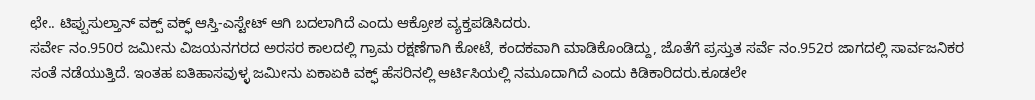ಛೇ.. ಟಿಪ್ಪುಸುಲ್ತಾನ್ ವಕ್ಪ್ ವಕ್ಫ್ ಆಸ್ತಿ-ಎಸ್ಟೇಟ್ ಆಗಿ ಬದಲಾಗಿದೆ ಎಂದು ಆಕ್ರೋಶ ವ್ಯಕ್ತಪಡಿಸಿದರು.
ಸರ್ವೇ ನಂ.950ರ ಜಮೀನು ವಿಜಯನಗರದ ಅರಸರ ಕಾಲದಲ್ಲಿ ಗ್ರಾಮ ರಕ್ಷಣೆಗಾಗಿ ಕೋಟೆ, ಕಂದಕವಾಗಿ ಮಾಡಿಕೊಂಡಿದ್ದು, ಜೊತೆಗೆ ಪ್ರಸ್ತುತ ಸರ್ವೆ ನಂ.952ರ ಜಾಗದಲ್ಲಿ ಸಾರ್ವಜನಿಕರ ಸಂತೆ ನಡೆಯುತ್ತಿದೆ. ಇಂತಹ ಐತಿಹಾಸವುಳ್ಳ ಜಮೀನು ಏಕಾಏಕಿ ವಕ್ಫ್ ಹೆಸರಿನಲ್ಲಿ ಆರ್ಟಿಸಿಯಲ್ಲಿ ನಮೂದಾಗಿದೆ ಎಂದು ಕಿಡಿಕಾರಿದರು.ಕೂಡಲೇ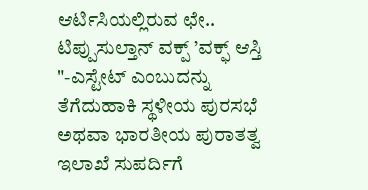ಆರ್ಟಿಸಿಯಲ್ಲಿರುವ ಛೇ.. ಟಿಪ್ಪುಸುಲ್ತಾನ್ ವಕ್ಪ್ ’ವಕ್ಫ್ ಆಸ್ತಿ "-ಎಸ್ಟೇಟ್ ಎಂಬುದನ್ನು ತೆಗೆದುಹಾಕಿ ಸ್ಥಳೀಯ ಪುರಸಭೆ ಅಥವಾ ಭಾರತೀಯ ಪುರಾತತ್ವ ಇಲಾಖೆ ಸುಪರ್ದಿಗೆ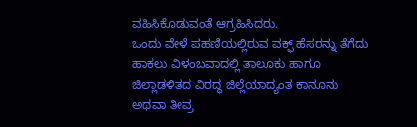ವಹಿಸಿಕೊಡುವಂತೆ ಆಗ್ರಹಿಸಿದರು.
ಒಂದು ವೇಳೆ ಪಹಣಿಯಲ್ಲಿರುವ ವಕ್ಫ್ ಹೆಸರನ್ನು ತೆಗೆದು ಹಾಕಲು ವಿಳಂಬವಾದಲ್ಲಿ ತಾಲೂಕು ಹಾಗೂ ಜಿಲ್ಲಾಡಳಿತದ ವಿರದ್ಧ ಜಿಲ್ಲೆಯಾದ್ಯಂತ ಕಾನೂನು ಅಥವಾ ತೀವ್ರ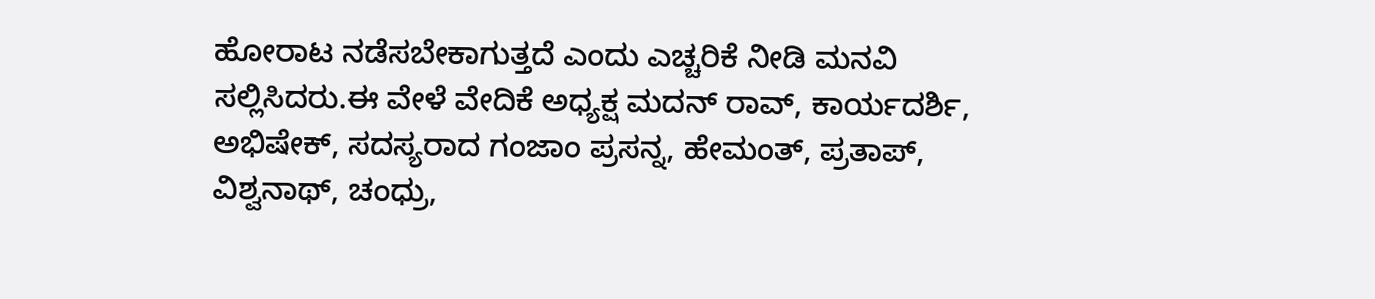ಹೋರಾಟ ನಡೆಸಬೇಕಾಗುತ್ತದೆ ಎಂದು ಎಚ್ಚರಿಕೆ ನೀಡಿ ಮನವಿ ಸಲ್ಲಿಸಿದರು.ಈ ವೇಳೆ ವೇದಿಕೆ ಅಧ್ಯಕ್ಷ ಮದನ್ ರಾವ್, ಕಾರ್ಯದರ್ಶಿ, ಅಭಿಷೇಕ್, ಸದಸ್ಯರಾದ ಗಂಜಾಂ ಪ್ರಸನ್ನ, ಹೇಮಂತ್, ಪ್ರತಾಪ್, ವಿಶ್ವನಾಥ್, ಚಂಧ್ರು,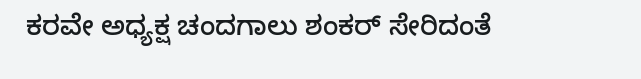ಕರವೇ ಅಧ್ಯಕ್ಷ ಚಂದಗಾಲು ಶಂಕರ್ ಸೇರಿದಂತೆ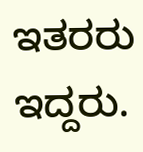ಇತರರು ಇದ್ದರು.